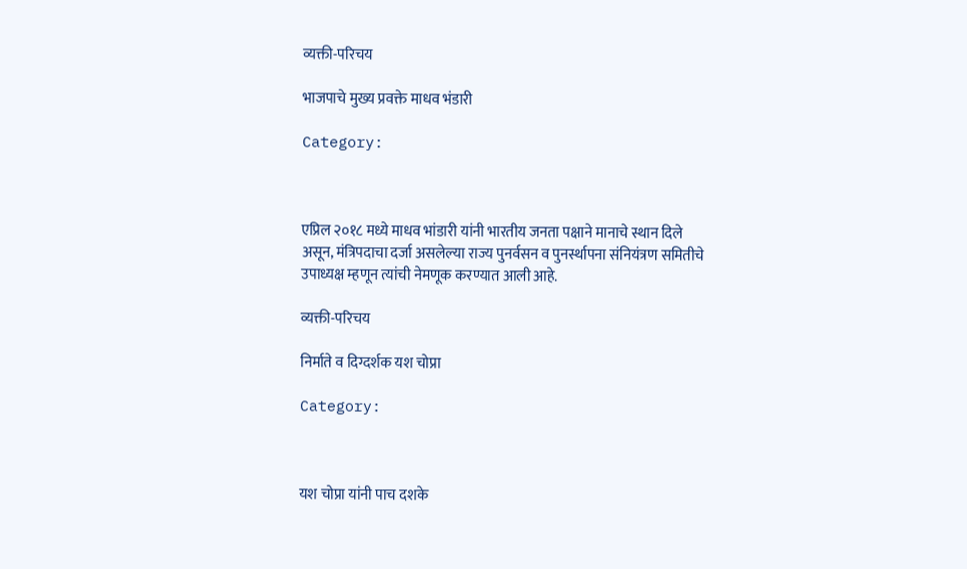व्यक्ती-परिचय

भाजपाचे मुख्य प्रवक्ते माधव भंडारी

Category:



एप्रिल २०१८ मध्ये माधव भांडारी यांनी भारतीय जनता पक्षाने मानाचे स्थान दिले असून, मंत्रिपदाचा दर्जा असलेल्या राज्य पुनर्वसन व पुनर्स्थापना संनियंत्रण समितीचे उपाध्यक्ष म्हणून त्यांची नेमणूक करण्यात आली आहे.

व्यक्ती-परिचय

निर्माते व दिग्दर्शक यश चोप्रा

Category:



यश चोप्रा यांनी पाच दशके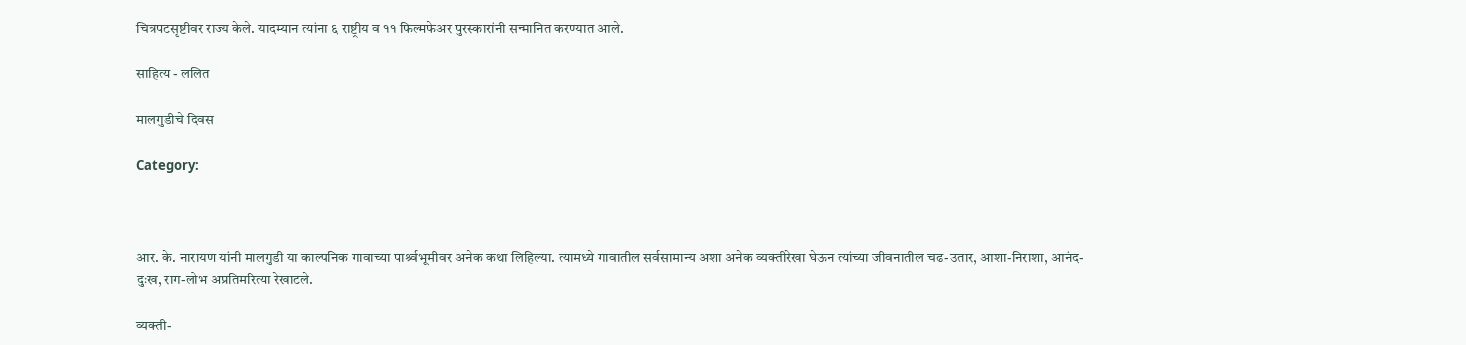चित्रपटसृष्टीवर राज्य केले. यादम्यान त्यांना ६ राष्ट्रीय व ११ फिल्मफेअर पुरस्कारांनी सन्मानित करण्यात आले.

साहित्य - ललित

मालगुडीचे दिवस

Category:



आर. के. नारायण यांनी मालगुडी या काल्पनिक गावाच्या पार्श्र्वभूमीवर अनेक कथा लिहिल्या. त्यामध्ये गावातील सर्वसामान्य अशा अनेक व्यक्तीरेखा घेऊन त्यांच्या जीवनातील चढ-उतार, आशा-निराशा, आनंद-दुःख, राग-लोभ अप्रतिमरित्या रेखाटले.

व्यक्ती-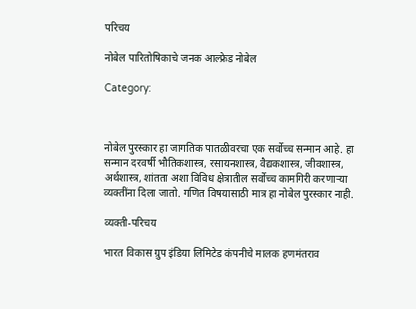परिचय

नोबेल पारितोषिकाचे जनक आल्फ्रेड नोबेल

Category:



नोबेल पुरस्कार हा जागतिक पातळीवरचा एक सर्वोच्च सन्मान आहे. हा सन्मान दरवर्षी भौतिकशास्त्र, रसायनशास्त्र, वैद्यकशास्त्र, जीवशास्त्र, अर्थशास्त्र, शांतता अशा विविध क्षेत्रातील सर्वोच्च कामगिरी करणाऱ्या व्यक्तींना दिला जातो. गणित विषयासाठी मात्र हा नोबेल पुरस्कार नाही.

व्यक्ती-परिचय

भारत विकास ग्रुप इंडिया लिमिटेड कंपनीचे मालक हणमंतराव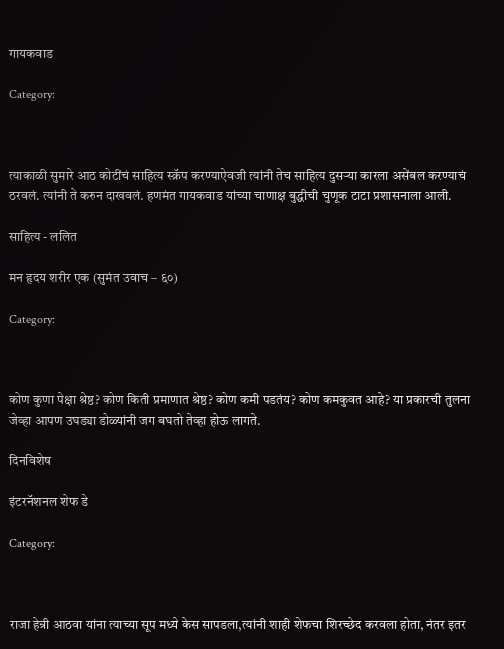गायकवाड

Category:



त्याकाळी सुमारे आठ कोटींचं साहित्य स्क्रॅप करण्याऐवजी त्यांनी तेच साहित्य दुसऱ्या कारला असेंबल करण्याचं ठरवलं. त्यांनी ते करुन दाखवलं. हणमंत गायकवाड यांच्या चाणाक्ष बुद्धीची चुणूक टाटा प्रशासनाला आली.

साहित्य - ललित

मन हृदय शरीर एक (सुमंत उवाच – ६०)

Category:



कोण कुणा पेक्षा श्रेष्ठ? कोण किती प्रमाणात श्रेष्ठ? कोण कमी पडतंय? कोण कमकुवत आहे? या प्रकारची तुलना जेव्हा आपण उघड्या डोळ्यांनी जग बघतो तेव्हा होऊ लागते.

दिनविशेष

इंटरनॅशनल शेफ डे

Category:



राजा हेन्री आठवा यांना त्याच्या सूप मध्ये केस सापडला,त्यांनी शाही शेफचा शिरच्छेद करवला होता, नंतर इतर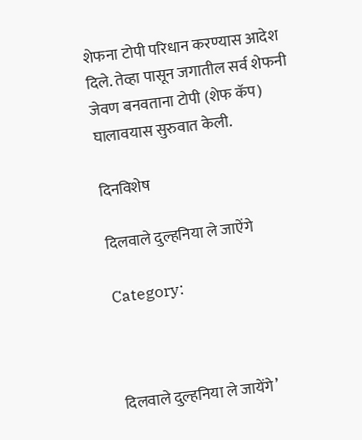शेफना टोपी परिधान करण्यास आदेश दिले. तेव्हा पासून जगातील सर्व शेफनी जेवण बनवताना टोपी (शेफ कॅप) घालावयास सुरुवात केली.

दिनविशेष

दिलवाले दुल्हनिया ले जाऐंगे

Category:



दिलवाले दुल्हनिया ले जायेंगे’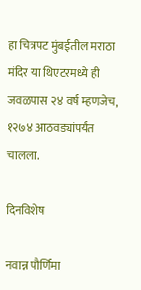हा चित्रपट मुंबईतील मराठा मंदिर या थिएटरमध्ये ही जवळपास २४ वर्ष म्हणजेच, १२७४ आठवड्यांपर्यंत चालला.

दिनविशेष

नवान्न पौर्णिमा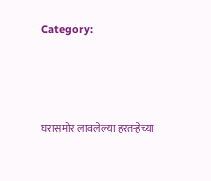Category:



घरासमोर लावलेल्या हरतर्‍हेच्या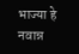भाज्या हे नवान्न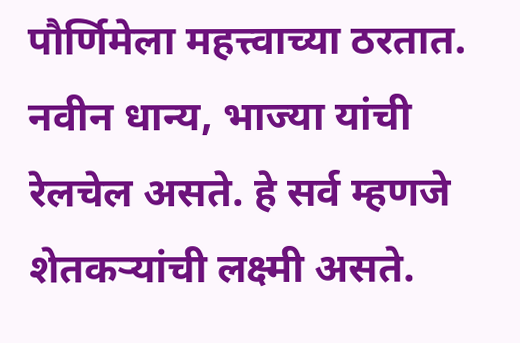पौर्णिमेला महत्त्वाच्या ठरतात. नवीन धान्य, भाज्या यांची रेलचेल असते. हे सर्व म्हणजे शेतकऱ्यांची लक्ष्मी असते.